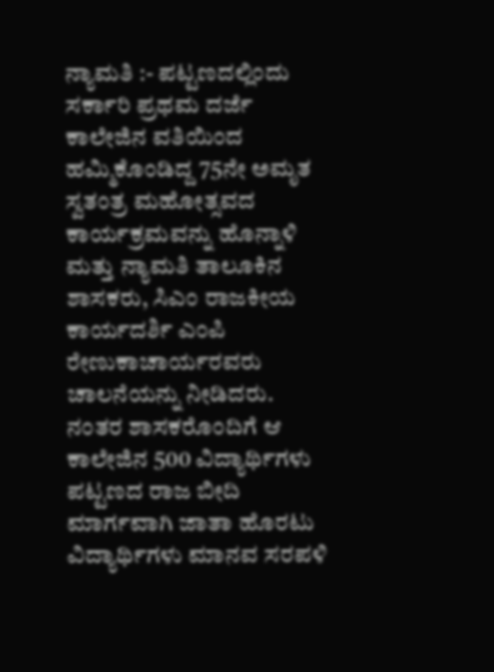ನ್ಯಾಮತಿ :- ಪಟ್ಟಣದಲ್ಲಿಂದು ಸರ್ಕಾರಿ ಪ್ರಥಮ ದರ್ಜೆ ಕಾಲೇಜಿನ ವತಿಯಿಂದ ಹಮ್ಮಿಕೊಂಡಿದ್ದ 75ನೇ ಅಮೃತ ಸ್ವತಂತ್ರ ಮಹೋತ್ಸವದ ಕಾರ್ಯಕ್ರಮವನ್ನು ಹೊನ್ನಾಳಿ ಮತ್ತು ನ್ಯಾಮತಿ ತಾಲೂಕಿನ ಶಾಸಕರು, ಸಿಎಂ ರಾಜಕೀಯ ಕಾರ್ಯದರ್ಶಿ ಎಂಪಿ ರೇಣುಕಾಚಾರ್ಯರವರು ಚಾಲನೆಯನ್ನು ನೀಡಿದರು.
ನಂತರ ಶಾಸಕರೊಂದಿಗೆ ಆ ಕಾಲೇಜಿನ 500 ವಿದ್ಯಾರ್ಥಿಗಳು ಪಟ್ಟಣದ ರಾಜ ಬೀದಿ ಮಾರ್ಗವಾಗಿ ಜಾತಾ ಹೊರಟು ವಿದ್ಯಾರ್ಥಿಗಳು ಮಾನವ ಸರಪಳಿ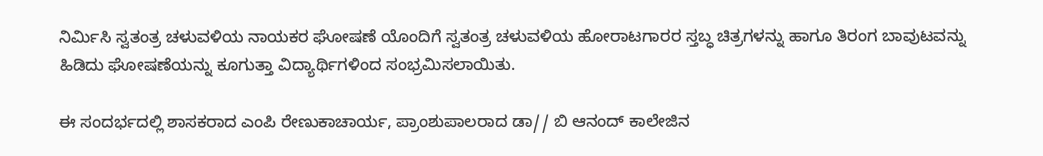ನಿರ್ಮಿಸಿ ಸ್ವತಂತ್ರ ಚಳುವಳಿಯ ನಾಯಕರ ಘೋಷಣೆ ಯೊಂದಿಗೆ ಸ್ವತಂತ್ರ ಚಳುವಳಿಯ ಹೋರಾಟಗಾರರ ಸ್ತಬ್ಧ ಚಿತ್ರಗಳನ್ನು ಹಾಗೂ ತಿರಂಗ ಬಾವುಟವನ್ನು ಹಿಡಿದು ಘೋಷಣೆಯನ್ನು ಕೂಗುತ್ತಾ ವಿದ್ಯಾರ್ಥಿಗಳಿಂದ ಸಂಭ್ರಮಿಸಲಾಯಿತು.

ಈ ಸಂದರ್ಭದಲ್ಲಿ ಶಾಸಕರಾದ ಎಂಪಿ ರೇಣುಕಾಚಾರ್ಯ, ಪ್ರಾಂಶುಪಾಲರಾದ ಡಾ// ಬಿ ಆನಂದ್ ಕಾಲೇಜಿನ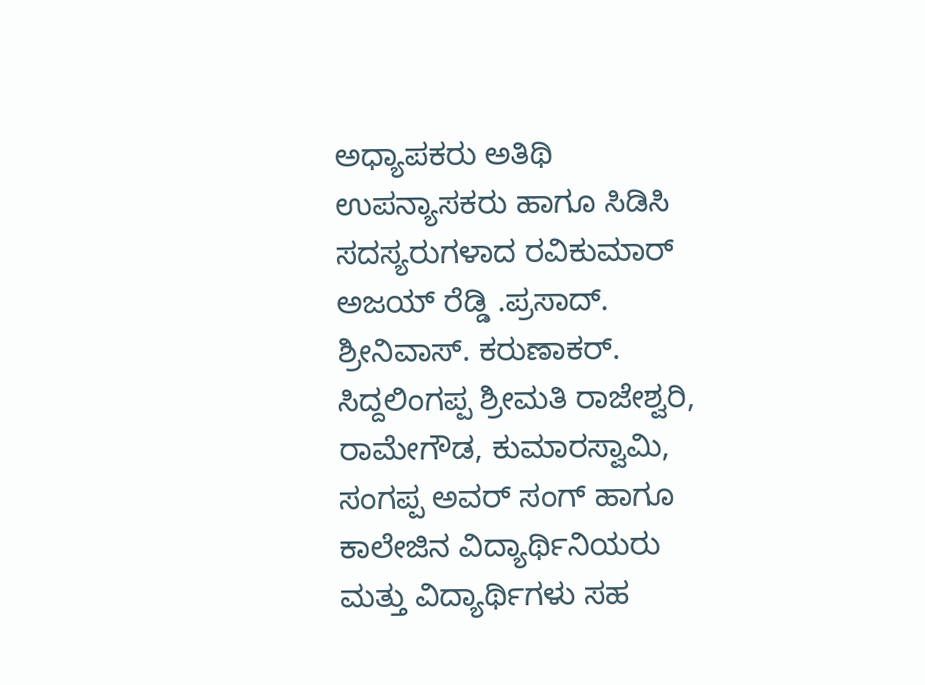ಅಧ್ಯಾಪಕರು ಅತಿಥಿ ಉಪನ್ಯಾಸಕರು ಹಾಗೂ ಸಿಡಿಸಿ ಸದಸ್ಯರುಗಳಾದ ರವಿಕುಮಾರ್ ಅಜಯ್ ರೆಡ್ಡಿ .ಪ್ರಸಾದ್. ಶ್ರೀನಿವಾಸ್. ಕರುಣಾಕರ್. ಸಿದ್ದಲಿಂಗಪ್ಪ ಶ್ರೀಮತಿ ರಾಜೇಶ್ವರಿ, ರಾಮೇಗೌಡ, ಕುಮಾರಸ್ವಾಮಿ, ಸಂಗಪ್ಪ ಅವರ್ ಸಂಗ್ ಹಾಗೂ ಕಾಲೇಜಿನ ವಿದ್ಯಾರ್ಥಿನಿಯರು ಮತ್ತು ವಿದ್ಯಾರ್ಥಿಗಳು ಸಹ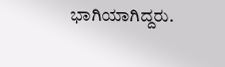ಭಾಗಿಯಾಗಿದ್ದರು.